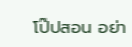โป๊ปสอน อย่า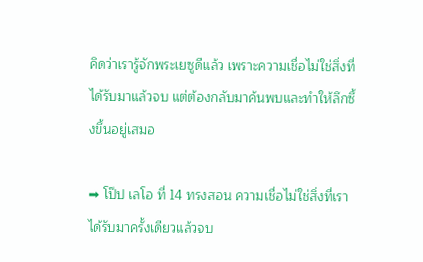คิดว่าเรารู้จักพระเยซูดีแล้ว เพราะความเชื่อไม่ใช่สิ่งที่ได้รับมาแล้วจบ แต่ต้องกลับมาค้นพบและทำให้ลึกซึ้งขึ้นอยู่เสมอ

➡ โป๊ป เลโอ ที่ 14 ทรงสอน ความเชื่อไม่ใช่สิ่งที่เราได้รับมาครั้งเดียวแล้วจบ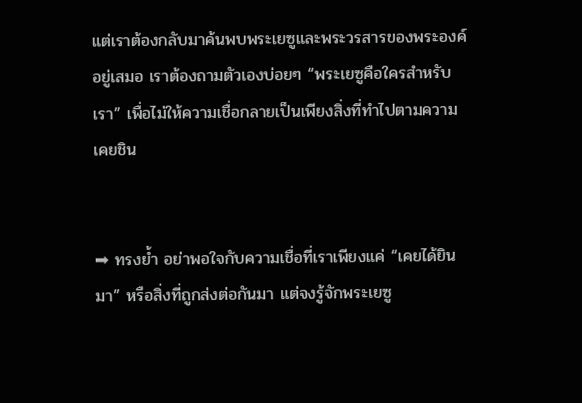แต่เราต้องกลับมาค้นพบพระเยซูและพระวรสารของพระองค์อยู่เสมอ เราต้องถามตัวเองบ่อยๆ “พระเยซูคือใครสำหรับเรา” เพื่อไม่ให้ความเชื่อกลายเป็นเพียงสิ่งที่ทำไปตามความเคยชิน


➡ ทรงย้ำ อย่าพอใจกับความเชื่อที่เราเพียงแค่ “เคยได้ยินมา” หรือสิ่งที่ถูกส่งต่อกันมา แต่จงรู้จักพระเยซู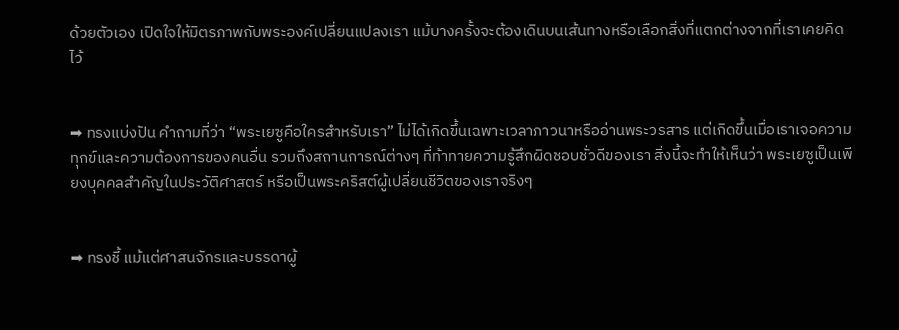ด้วยตัวเอง เปิดใจให้มิตรภาพกับพระองค์เปลี่ยนแปลงเรา แม้บางครั้งจะต้องเดินบนเส้นทางหรือเลือกสิ่งที่แตกต่างจากที่เราเคยคิดไว้


➡ ทรงแบ่งปัน คำถามที่ว่า “พระเยซูคือใครสำหรับเรา” ไม่ได้เกิดขึ้นเฉพาะเวลาภาวนาหรืออ่านพระวรสาร แต่เกิดขึ้นเมื่อเราเจอความทุกข์และความต้องการของคนอื่น รวมถึงสถานการณ์ต่างๆ ที่ท้าทายความรู้สึกผิดชอบชั่วดีของเรา สิ่งนี้จะทำให้เห็นว่า พระเยซูเป็นเพียงบุคคลสำคัญในประวัติศาสตร์ หรือเป็นพระคริสต์ผู้เปลี่ยนชีวิตของเราจริงๆ


➡ ทรงชี้ แม้แต่ศาสนจักรและบรรดาผู้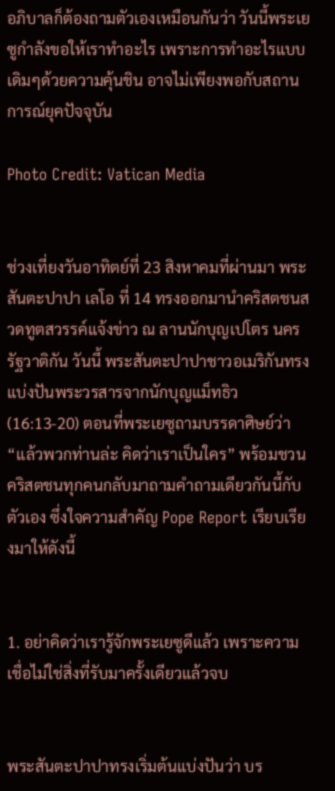อภิบาลก็ต้องถามตัวเองเหมือนกันว่า วันนี้พระเยซูกำลังขอให้เราทำอะไร เพราะการทำอะไรแบบเดิมๆด้วยความคุ้นชิน อาจไม่เพียงพอกับสถานการณ์ยุคปัจจุบัน

Photo Credit: Vatican Media


ช่วงเที่ยงวันอาทิตย์ที่ 23 สิงหาคมที่ผ่านมา พระสันตะปาปา เลโอ ที่ 14 ทรงออกมานำคริสตชนสวดทูตสวรรค์แจ้งข่าว ณ ลานนักบุญเปโตร นครรัฐวาติกัน วันนี้ พระสันตะปาปาชาวอเมริกันทรงแบ่งปันพระวรสารจากนักบุญแม็ทธิว (16:13-20) ตอนที่พระเยซูถามบรรดาศิษย์ว่า “แล้วพวกท่านล่ะ คิดว่าเราเป็นใคร” พร้อมชวนคริสตชนทุกคนกลับมาถามคำถามเดียวกันนี้กับตัวเอง ซึ่งใจความสำคัญ Pope Report เรียบเรียงมาให้ดังนี้


1. อย่าคิดว่าเรารู้จักพระเยซูดีแล้ว เพราะความเชื่อไม่ใช่สิ่งที่รับมาครั้งเดียวแล้วจบ


พระสันตะปาปาทรงเริ่มต้นแบ่งปันว่า บร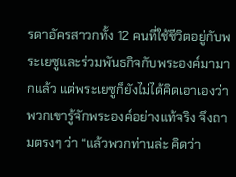รดาอัครสาวกทั้ง 12 คนที่ใช้ชีวิตอยู่กับพระเยซูและร่วมพันธกิจกับพระองค์มามากแล้ว แต่พระเยซูก็ยังไม่ได้คิดเอาเองว่า พวกเขารู้จักพระองค์อย่างแท้จริง จึงถามตรงๆ ว่า “แล้วพวกท่านล่ะ คิดว่า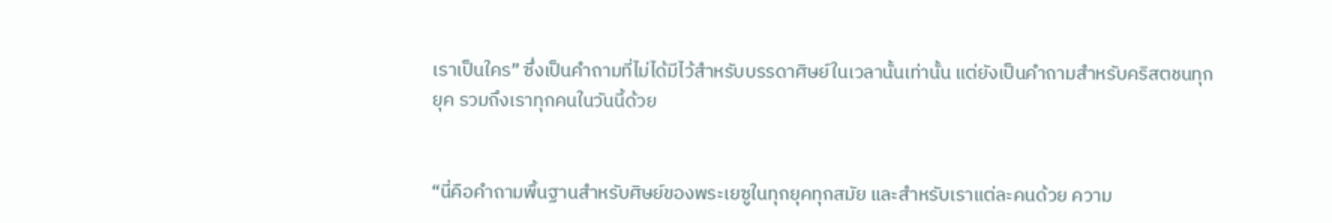เราเป็นใคร” ซึ่งเป็นคำถามที่ไม่ได้มีไว้สำหรับบรรดาศิษย์ในเวลานั้นเท่านั้น แต่ยังเป็นคำถามสำหรับคริสตชนทุกยุค รวมถึงเราทุกคนในวันนี้ด้วย


“นี่คือคำถามพื้นฐานสำหรับศิษย์ของพระเยซูในทุกยุคทุกสมัย และสำหรับเราแต่ละคนด้วย ความ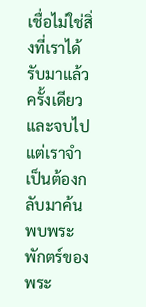เชื่อไม่ใช่สิ่งที่เราได้รับมาแล้วครั้งเดียวและจบไป แต่เราจำเป็นต้องกลับมาค้นพบพระพักตร์ของพระ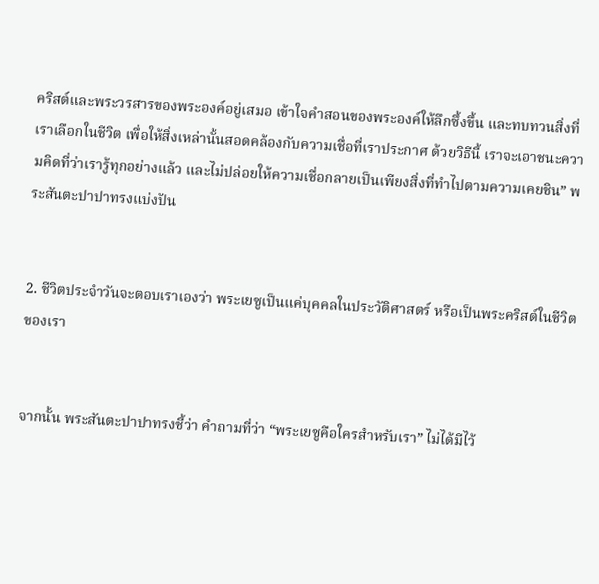คริสต์และพระวรสารของพระองค์อยู่เสมอ เข้าใจคำสอนของพระองค์ให้ลึกซึ้งขึ้น และทบทวนสิ่งที่เราเลือกในชีวิต เพื่อให้สิ่งเหล่านั้นสอดคล้องกับความเชื่อที่เราประกาศ ด้วยวิธีนี้ เราจะเอาชนะความคิดที่ว่าเรารู้ทุกอย่างแล้ว และไม่ปล่อยให้ความเชื่อกลายเป็นเพียงสิ่งที่ทำไปตามความเคยชิน” พระสันตะปาปาทรงแบ่งปัน


2. ชีวิตประจำวันจะตอบเราเองว่า พระเยซูเป็นแค่บุคคลในประวัติศาสตร์ หรือเป็นพระคริสต์ในชีวิตของเรา


จากนั้น พระสันตะปาปาทรงชี้ว่า คำถามที่ว่า “พระเยซูคือใครสำหรับเรา” ไม่ได้มีไว้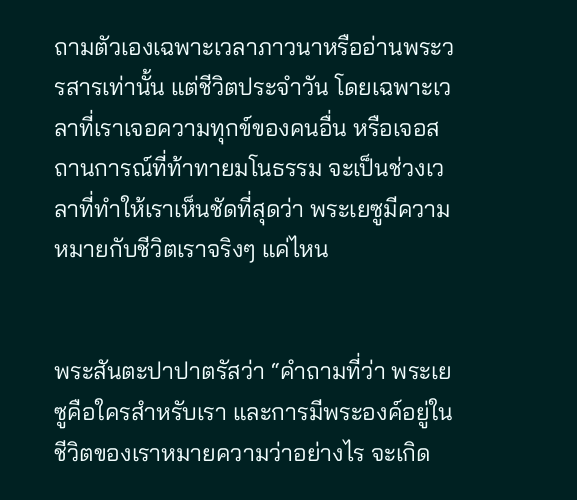ถามตัวเองเฉพาะเวลาภาวนาหรืออ่านพระวรสารเท่านั้น แต่ชีวิตประจำวัน โดยเฉพาะเวลาที่เราเจอความทุกข์ของคนอื่น หรือเจอสถานการณ์ที่ท้าทายมโนธรรม จะเป็นช่วงเวลาที่ทำให้เราเห็นชัดที่สุดว่า พระเยซูมีความหมายกับชีวิตเราจริงๆ แค่ไหน


พระสันตะปาปาตรัสว่า “คำถามที่ว่า พระเยซูคือใครสำหรับเรา และการมีพระองค์อยู่ในชีวิตของเราหมายความว่าอย่างไร จะเกิด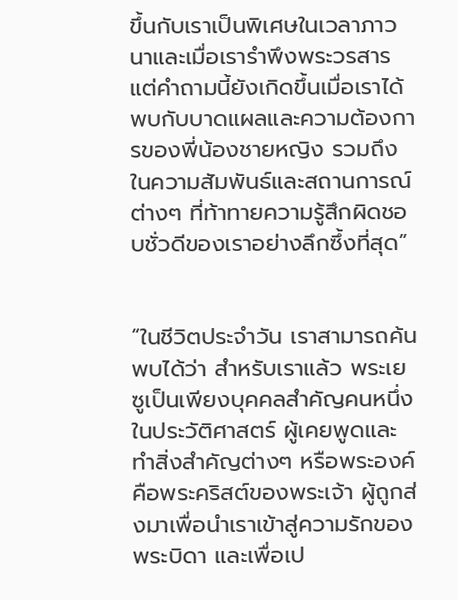ขึ้นกับเราเป็นพิเศษในเวลาภาวนาและเมื่อเรารำพึงพระวรสาร แต่คำถามนี้ยังเกิดขึ้นเมื่อเราได้พบกับบาดแผลและความต้องการของพี่น้องชายหญิง รวมถึงในความสัมพันธ์และสถานการณ์ต่างๆ ที่ท้าทายความรู้สึกผิดชอบชั่วดีของเราอย่างลึกซึ้งที่สุด”


“ในชีวิตประจำวัน เราสามารถค้นพบได้ว่า สำหรับเราแล้ว พระเยซูเป็นเพียงบุคคลสำคัญคนหนึ่งในประวัติศาสตร์ ผู้เคยพูดและทำสิ่งสำคัญต่างๆ หรือพระองค์คือพระคริสต์ของพระเจ้า ผู้ถูกส่งมาเพื่อนำเราเข้าสู่ความรักของพระบิดา และเพื่อเป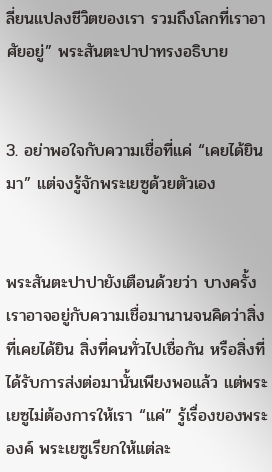ลี่ยนแปลงชีวิตของเรา รวมถึงโลกที่เราอาศัยอยู่” พระสันตะปาปาทรงอธิบาย


3. อย่าพอใจกับความเชื่อที่แค่ “เคยได้ยินมา” แต่จงรู้จักพระเยซูด้วยตัวเอง


พระสันตะปาปายังเตือนด้วยว่า บางครั้งเราอาจอยู่กับความเชื่อมานานจนคิดว่าสิ่งที่เคยได้ยิน สิ่งที่คนทั่วไปเชื่อกัน หรือสิ่งที่ได้รับการส่งต่อมานั้นเพียงพอแล้ว แต่พระเยซูไม่ต้องการให้เรา “แค่” รู้เรื่องของพระองค์ พระเยซูเรียกให้แต่ละ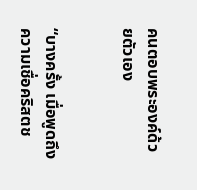คนตอบพระองค์ด้วยตัวเอง


“บางครั้ง เมื่อพูดถึงความเชื่อคริสตช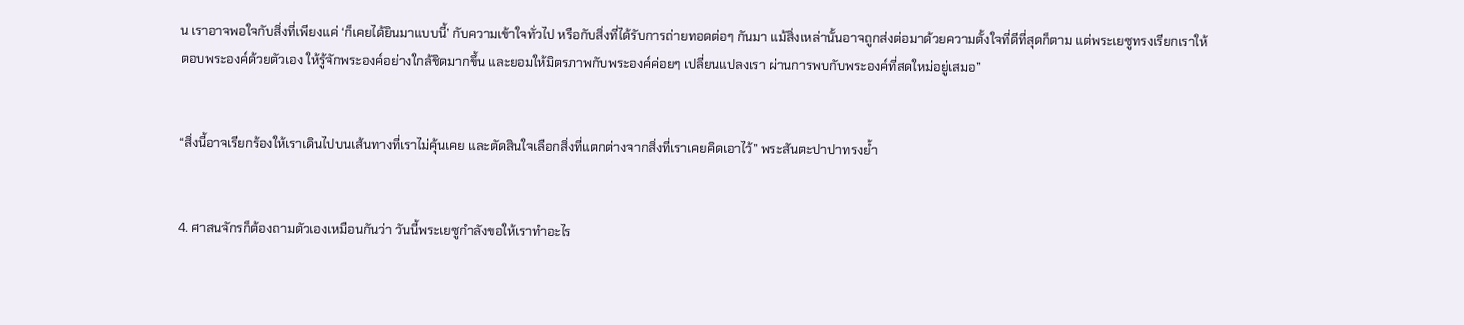น เราอาจพอใจกับสิ่งที่เพียงแค่ ‘ก็เคยได้ยินมาแบบนี้’ กับความเข้าใจทั่วไป หรือกับสิ่งที่ได้รับการถ่ายทอดต่อๆ กันมา แม้สิ่งเหล่านั้นอาจถูกส่งต่อมาด้วยความตั้งใจที่ดีที่สุดก็ตาม แต่พระเยซูทรงเรียกเราให้ตอบพระองค์ด้วยตัวเอง ให้รู้จักพระองค์อย่างใกล้ชิดมากขึ้น และยอมให้มิตรภาพกับพระองค์ค่อยๆ เปลี่ยนแปลงเรา ผ่านการพบกับพระองค์ที่สดใหม่อยู่เสมอ”


“สิ่งนี้อาจเรียกร้องให้เราเดินไปบนเส้นทางที่เราไม่คุ้นเคย และตัดสินใจเลือกสิ่งที่แตกต่างจากสิ่งที่เราเคยคิดเอาไว้” พระสันตะปาปาทรงย้ำ


4. ศาสนจักรก็ต้องถามตัวเองเหมือนกันว่า วันนี้พระเยซูกำลังขอให้เราทำอะไร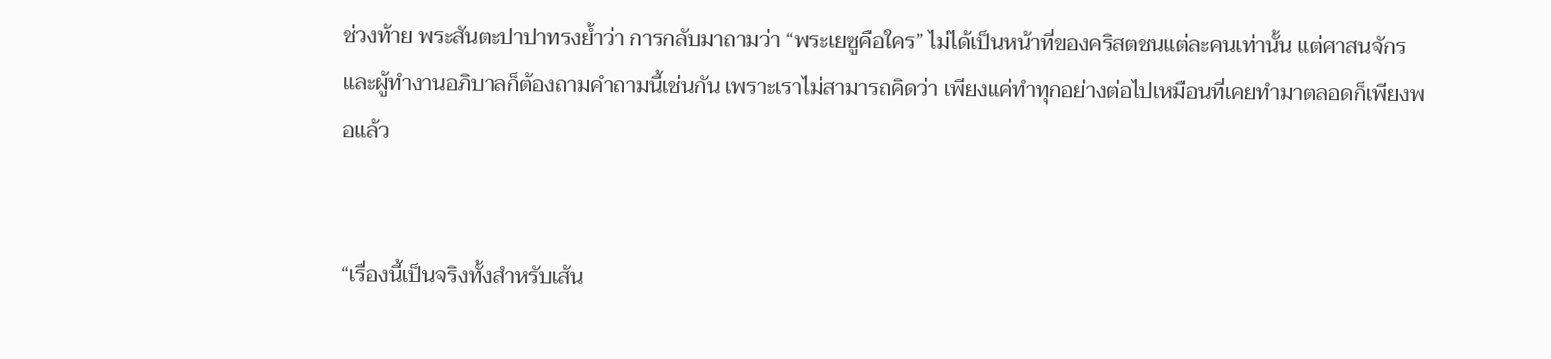ช่วงท้าย พระสันตะปาปาทรงย้ำว่า การกลับมาถามว่า “พระเยซูคือใคร” ไม่ได้เป็นหน้าที่ของคริสตชนแต่ละคนเท่านั้น แต่ศาสนจักรและผู้ทำงานอภิบาลก็ต้องถามคำถามนี้เช่นกัน เพราะเราไม่สามารถคิดว่า เพียงแค่ทำทุกอย่างต่อไปเหมือนที่เคยทำมาตลอดก็เพียงพอแล้ว


“เรื่องนี้เป็นจริงทั้งสำหรับเส้น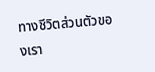ทางชีวิตส่วนตัวของเรา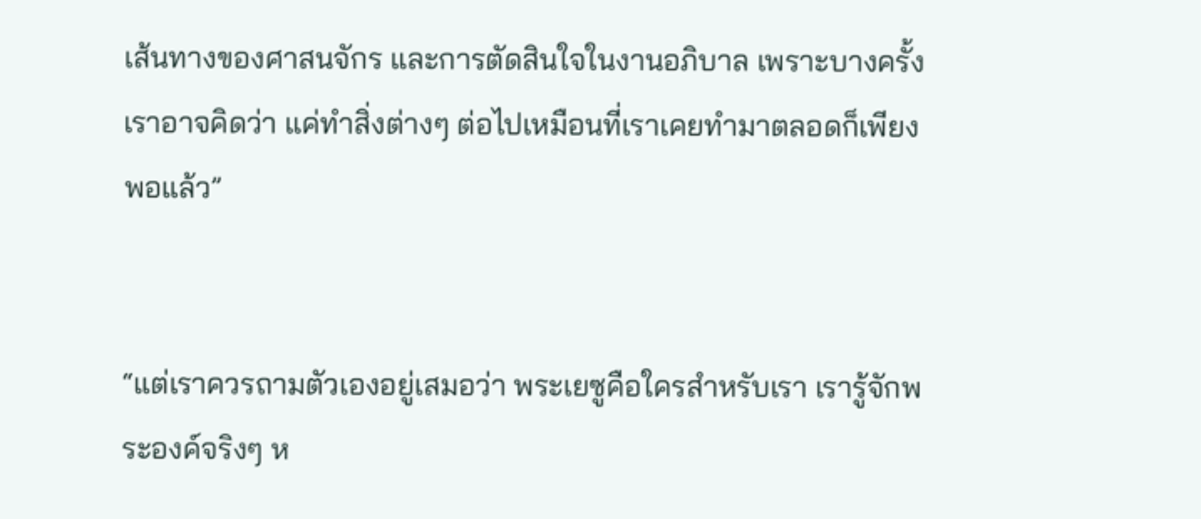เส้นทางของศาสนจักร และการตัดสินใจในงานอภิบาล เพราะบางครั้งเราอาจคิดว่า แค่ทำสิ่งต่างๆ ต่อไปเหมือนที่เราเคยทำมาตลอดก็เพียงพอแล้ว”


“แต่เราควรถามตัวเองอยู่เสมอว่า พระเยซูคือใครสำหรับเรา เรารู้จักพระองค์จริงๆ ห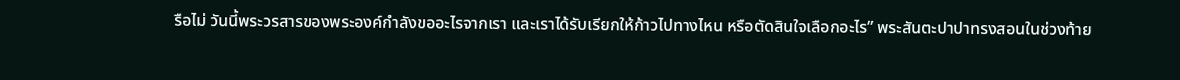รือไม่ วันนี้พระวรสารของพระองค์กำลังขออะไรจากเรา และเราได้รับเรียกให้ก้าวไปทางไหน หรือตัดสินใจเลือกอะไร” พระสันตะปาปาทรงสอนในช่วงท้าย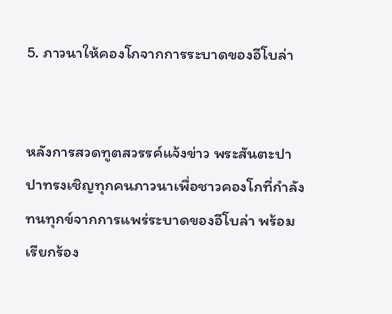5. ภาวนาให้คองโกจากการระบาดของอีโบล่า


หลังการสวดทูตสวรรค์แจ้งข่าว พระสันตะปาปาทรงเชิญทุกคนภาวนาเพื่อชาวคองโกที่กำลังทนทุกข์จากการแพร่ระบาดของอีโบล่า พร้อมเรียกร้อง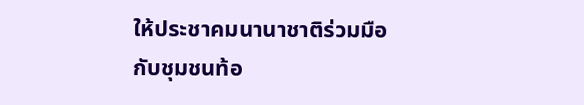ให้ประชาคมนานาชาติร่วมมือกับชุมชนท้อ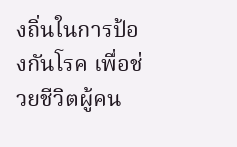งถิ่นในการป้องกันโรค เพื่อช่วยชีวิตผู้คน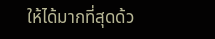ให้ได้มากที่สุดด้ว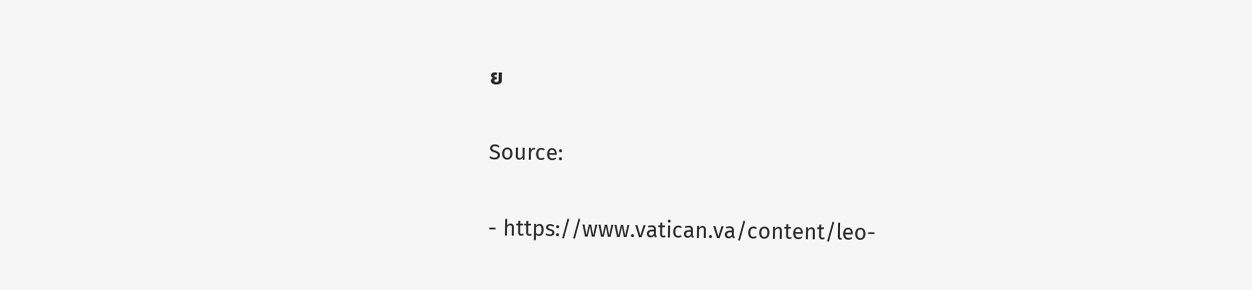ย


Source:


- https://www.vatican.va/content/leo-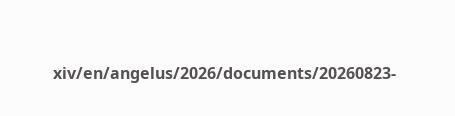xiv/en/angelus/2026/documents/20260823-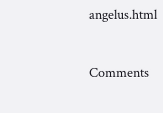angelus.html


Comments